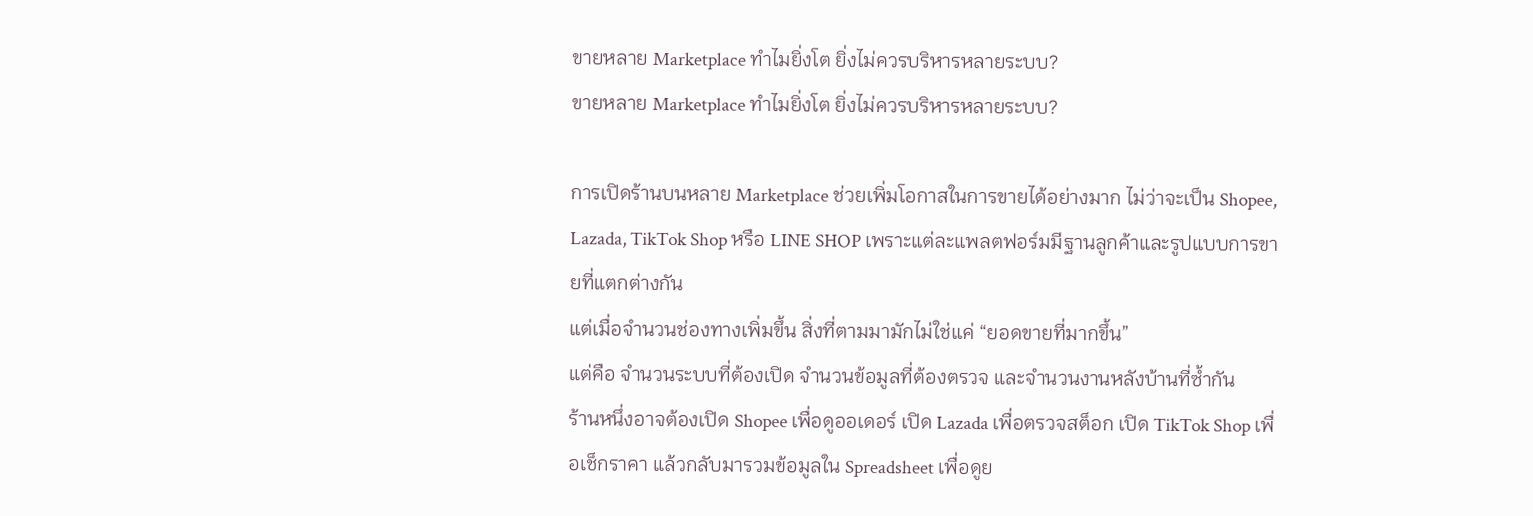ขายหลาย Marketplace ทำไมยิ่งโต ยิ่งไม่ควรบริหารหลายระบบ?
ขายหลาย Marketplace ทำไมยิ่งโต ยิ่งไม่ควรบริหารหลายระบบ?

การเปิดร้านบนหลาย Marketplace ช่วยเพิ่มโอกาสในการขายได้อย่างมาก ไม่ว่าจะเป็น Shopee, Lazada, TikTok Shop หรือ LINE SHOP เพราะแต่ละแพลตฟอร์มมีฐานลูกค้าและรูปแบบการขายที่แตกต่างกัน
แต่เมื่อจำนวนช่องทางเพิ่มขึ้น สิ่งที่ตามมามักไม่ใช่แค่ “ยอดขายที่มากขึ้น”
แต่คือ จำนวนระบบที่ต้องเปิด จำนวนข้อมูลที่ต้องตรวจ และจำนวนงานหลังบ้านที่ซ้ำกัน
ร้านหนึ่งอาจต้องเปิด Shopee เพื่อดูออเดอร์ เปิด Lazada เพื่อตรวจสต็อก เปิด TikTok Shop เพื่อเช็กราคา แล้วกลับมารวมข้อมูลใน Spreadsheet เพื่อดูย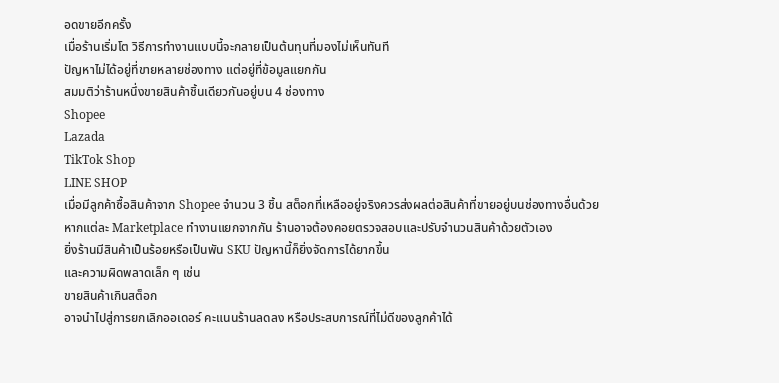อดขายอีกครั้ง
เมื่อร้านเริ่มโต วิธีการทำงานแบบนี้จะกลายเป็นต้นทุนที่มองไม่เห็นทันที
ปัญหาไม่ได้อยู่ที่ขายหลายช่องทาง แต่อยู่ที่ข้อมูลแยกกัน
สมมติว่าร้านหนึ่งขายสินค้าชิ้นเดียวกันอยู่บน 4 ช่องทาง
Shopee
Lazada
TikTok Shop
LINE SHOP
เมื่อมีลูกค้าซื้อสินค้าจาก Shopee จำนวน 3 ชิ้น สต็อกที่เหลืออยู่จริงควรส่งผลต่อสินค้าที่ขายอยู่บนช่องทางอื่นด้วย
หากแต่ละ Marketplace ทำงานแยกจากกัน ร้านอาจต้องคอยตรวจสอบและปรับจำนวนสินค้าด้วยตัวเอง
ยิ่งร้านมีสินค้าเป็นร้อยหรือเป็นพัน SKU ปัญหานี้ก็ยิ่งจัดการได้ยากขึ้น
และความผิดพลาดเล็ก ๆ เช่น
ขายสินค้าเกินสต็อก
อาจนำไปสู่การยกเลิกออเดอร์ คะแนนร้านลดลง หรือประสบการณ์ที่ไม่ดีของลูกค้าได้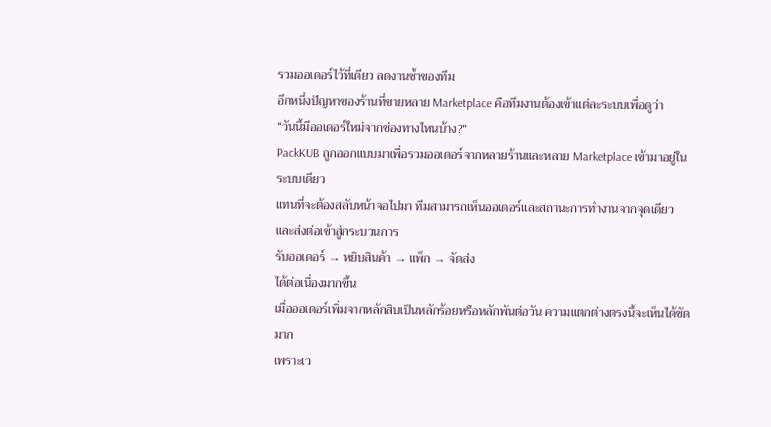รวมออเดอร์ไว้ที่เดียว ลดงานซ้ำของทีม
อีกหนึ่งปัญหาของร้านที่ขายหลาย Marketplace คือทีมงานต้องเข้าแต่ละระบบเพื่อดูว่า
“วันนี้มีออเดอร์ใหม่จากช่องทางไหนบ้าง?”
PackKUB ถูกออกแบบมาเพื่อรวมออเดอร์จากหลายร้านและหลาย Marketplace เข้ามาอยู่ในระบบเดียว
แทนที่จะต้องสลับหน้าจอไปมา ทีมสามารถเห็นออเดอร์และสถานะการทำงานจากจุดเดียว และส่งต่อเข้าสู่กระบวนการ
รับออเดอร์ → หยิบสินค้า → แพ็ก → จัดส่ง
ได้ต่อเนื่องมากขึ้น
เมื่อออเดอร์เพิ่มจากหลักสิบเป็นหลักร้อยหรือหลักพันต่อวัน ความแตกต่างตรงนี้จะเห็นได้ชัดมาก
เพราะเว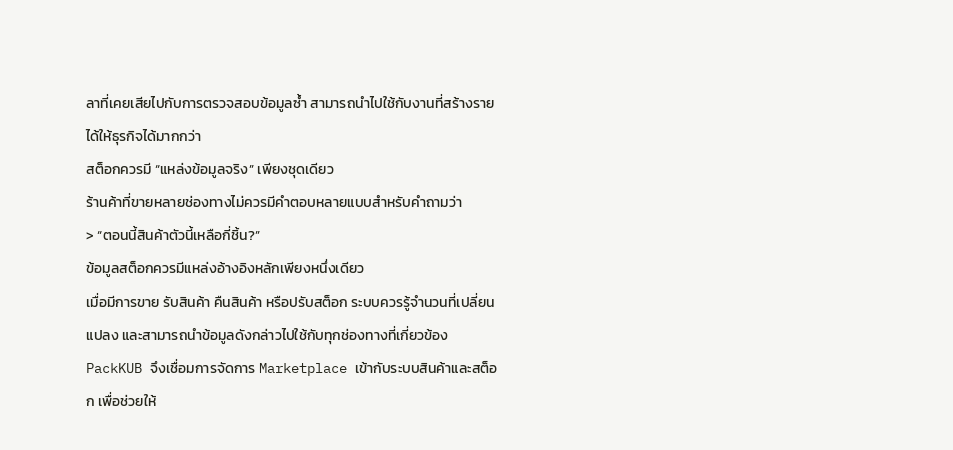ลาที่เคยเสียไปกับการตรวจสอบข้อมูลซ้ำ สามารถนำไปใช้กับงานที่สร้างรายได้ให้ธุรกิจได้มากกว่า
สต็อกควรมี “แหล่งข้อมูลจริง” เพียงชุดเดียว
ร้านค้าที่ขายหลายช่องทางไม่ควรมีคำตอบหลายแบบสำหรับคำถามว่า
> “ตอนนี้สินค้าตัวนี้เหลือกี่ชิ้น?”
ข้อมูลสต็อกควรมีแหล่งอ้างอิงหลักเพียงหนึ่งเดียว
เมื่อมีการขาย รับสินค้า คืนสินค้า หรือปรับสต็อก ระบบควรรู้จำนวนที่เปลี่ยนแปลง และสามารถนำข้อมูลดังกล่าวไปใช้กับทุกช่องทางที่เกี่ยวข้อง
PackKUB จึงเชื่อมการจัดการ Marketplace เข้ากับระบบสินค้าและสต็อก เพื่อช่วยให้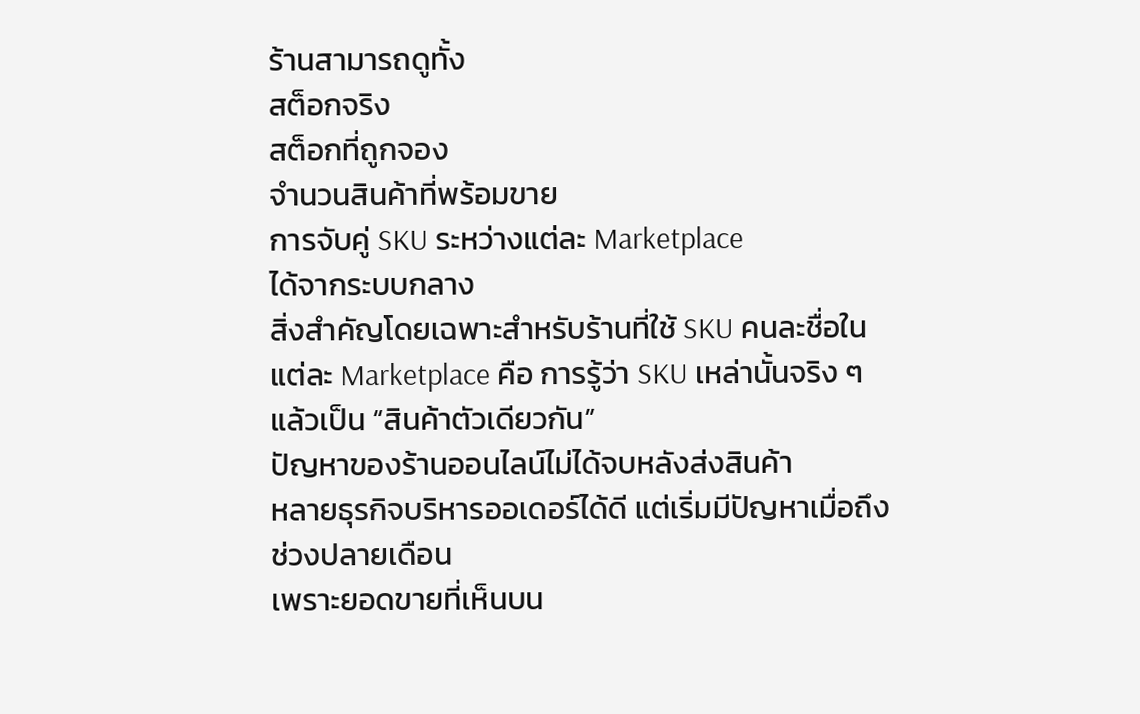ร้านสามารถดูทั้ง
สต็อกจริง
สต็อกที่ถูกจอง
จำนวนสินค้าที่พร้อมขาย
การจับคู่ SKU ระหว่างแต่ละ Marketplace
ได้จากระบบกลาง
สิ่งสำคัญโดยเฉพาะสำหรับร้านที่ใช้ SKU คนละชื่อในแต่ละ Marketplace คือ การรู้ว่า SKU เหล่านั้นจริง ๆ แล้วเป็น “สินค้าตัวเดียวกัน”
ปัญหาของร้านออนไลน์ไม่ได้จบหลังส่งสินค้า
หลายธุรกิจบริหารออเดอร์ได้ดี แต่เริ่มมีปัญหาเมื่อถึงช่วงปลายเดือน
เพราะยอดขายที่เห็นบน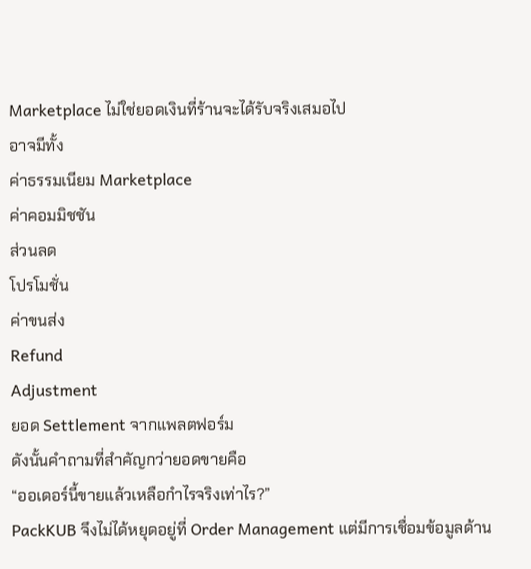Marketplace ไม่ใช่ยอดเงินที่ร้านจะได้รับจริงเสมอไป
อาจมีทั้ง
ค่าธรรมเนียม Marketplace
ค่าคอมมิชชัน
ส่วนลด
โปรโมชั่น
ค่าขนส่ง
Refund
Adjustment
ยอด Settlement จากแพลตฟอร์ม
ดังนั้นคำถามที่สำคัญกว่ายอดขายคือ
“ออเดอร์นี้ขายแล้วเหลือกำไรจริงเท่าไร?”
PackKUB จึงไม่ได้หยุดอยู่ที่ Order Management แต่มีการเชื่อมข้อมูลด้าน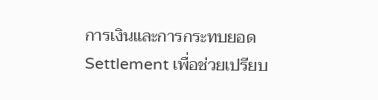การเงินและการกระทบยอด Settlement เพื่อช่วยเปรียบ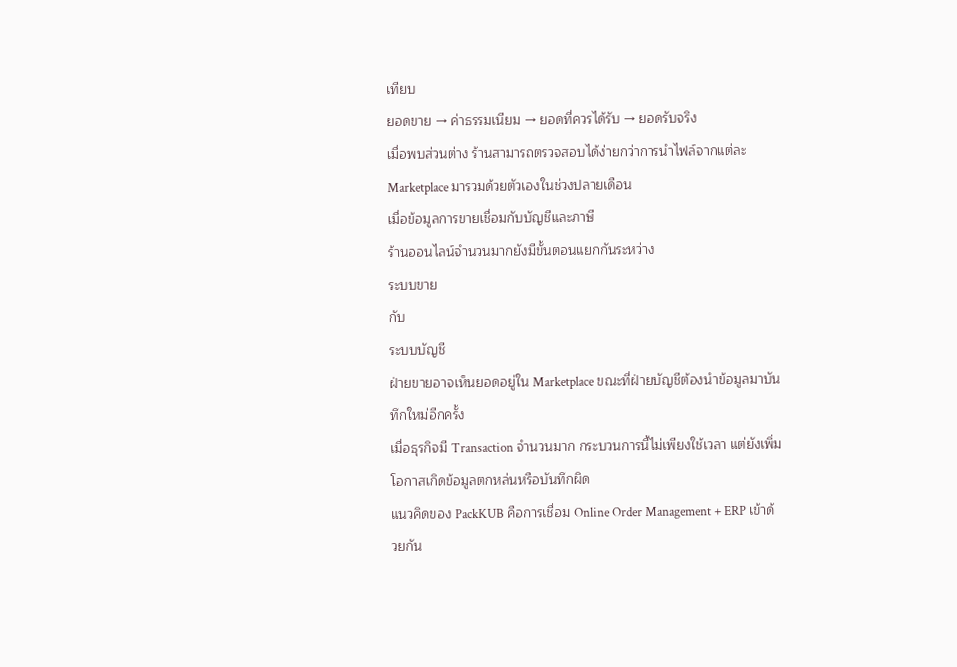เทียบ
ยอดขาย → ค่าธรรมเนียม → ยอดที่ควรได้รับ → ยอดรับจริง
เมื่อพบส่วนต่าง ร้านสามารถตรวจสอบได้ง่ายกว่าการนำไฟล์จากแต่ละ Marketplace มารวมด้วยตัวเองในช่วงปลายเดือน
เมื่อข้อมูลการขายเชื่อมกับบัญชีและภาษี
ร้านออนไลน์จำนวนมากยังมีขั้นตอนแยกกันระหว่าง
ระบบขาย
กับ
ระบบบัญชี
ฝ่ายขายอาจเห็นยอดอยู่ใน Marketplace ขณะที่ฝ่ายบัญชีต้องนำข้อมูลมาบันทึกใหม่อีกครั้ง
เมื่อธุรกิจมี Transaction จำนวนมาก กระบวนการนี้ไม่เพียงใช้เวลา แต่ยังเพิ่มโอกาสเกิดข้อมูลตกหล่นหรือบันทึกผิด
แนวคิดของ PackKUB คือการเชื่อม Online Order Management + ERP เข้าด้วยกัน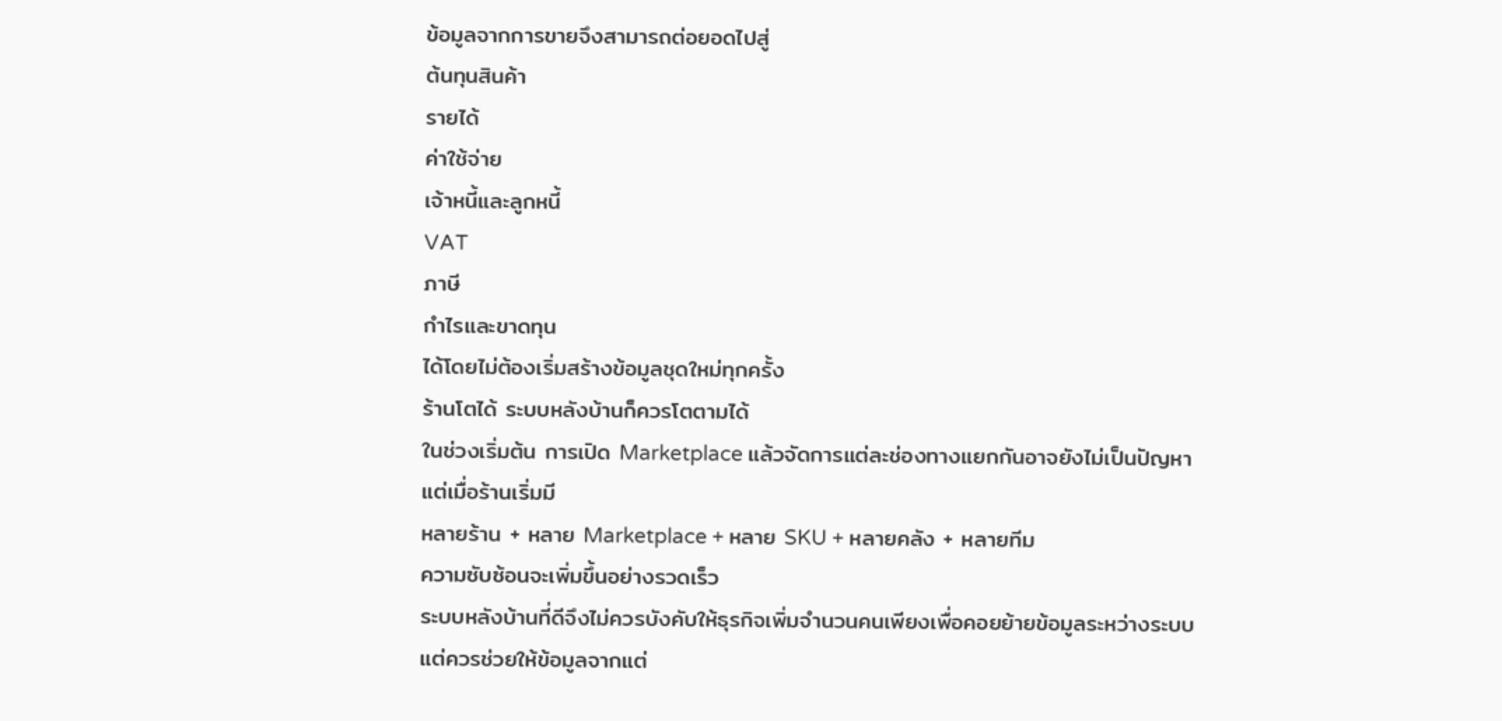ข้อมูลจากการขายจึงสามารถต่อยอดไปสู่
ต้นทุนสินค้า
รายได้
ค่าใช้จ่าย
เจ้าหนี้และลูกหนี้
VAT
ภาษี
กำไรและขาดทุน
ได้โดยไม่ต้องเริ่มสร้างข้อมูลชุดใหม่ทุกครั้ง
ร้านโตได้ ระบบหลังบ้านก็ควรโตตามได้
ในช่วงเริ่มต้น การเปิด Marketplace แล้วจัดการแต่ละช่องทางแยกกันอาจยังไม่เป็นปัญหา
แต่เมื่อร้านเริ่มมี
หลายร้าน + หลาย Marketplace + หลาย SKU + หลายคลัง + หลายทีม
ความซับซ้อนจะเพิ่มขึ้นอย่างรวดเร็ว
ระบบหลังบ้านที่ดีจึงไม่ควรบังคับให้ธุรกิจเพิ่มจำนวนคนเพียงเพื่อคอยย้ายข้อมูลระหว่างระบบ
แต่ควรช่วยให้ข้อมูลจากแต่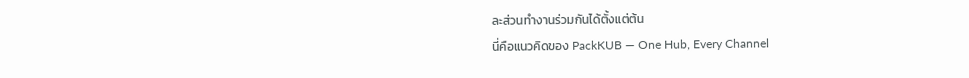ละส่วนทำงานร่วมกันได้ตั้งแต่ต้น
นี่คือแนวคิดของ PackKUB — One Hub, Every Channel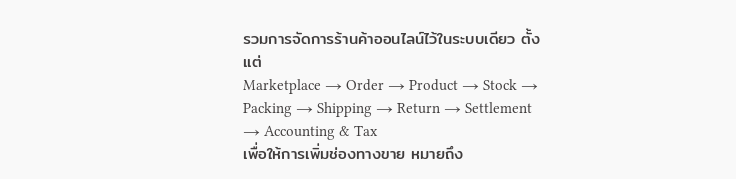รวมการจัดการร้านค้าออนไลน์ไว้ในระบบเดียว ตั้งแต่
Marketplace → Order → Product → Stock → Packing → Shipping → Return → Settlement → Accounting & Tax
เพื่อให้การเพิ่มช่องทางขาย หมายถึง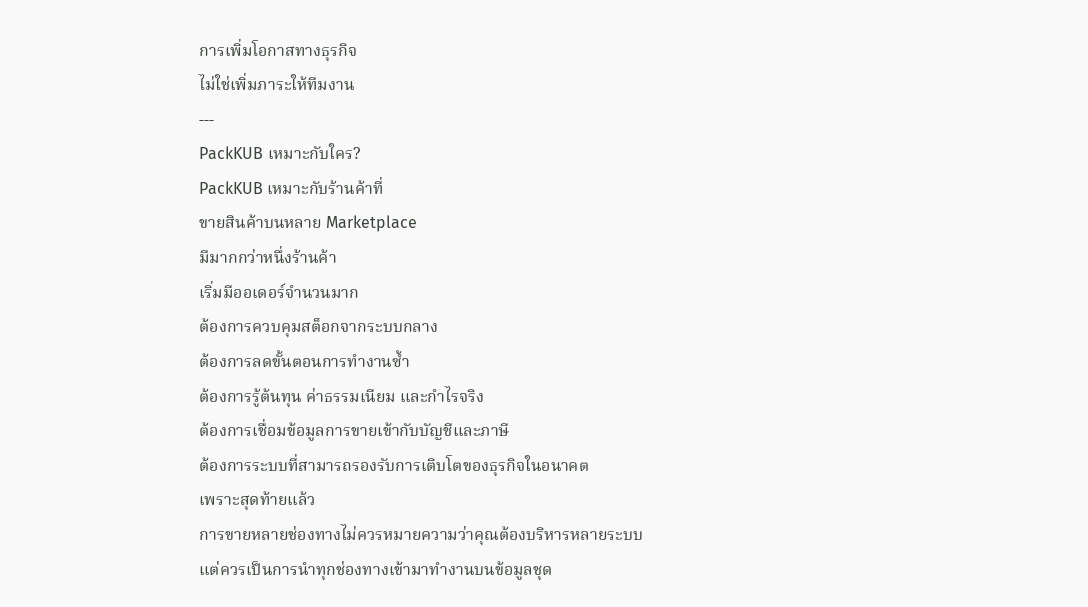การเพิ่มโอกาสทางธุรกิจ
ไม่ใช่เพิ่มภาระให้ทีมงาน
---
PackKUB เหมาะกับใคร?
PackKUB เหมาะกับร้านค้าที่
ขายสินค้าบนหลาย Marketplace
มีมากกว่าหนึ่งร้านค้า
เริ่มมีออเดอร์จำนวนมาก
ต้องการควบคุมสต็อกจากระบบกลาง
ต้องการลดขั้นตอนการทำงานซ้ำ
ต้องการรู้ต้นทุน ค่าธรรมเนียม และกำไรจริง
ต้องการเชื่อมข้อมูลการขายเข้ากับบัญชีและภาษี
ต้องการระบบที่สามารถรองรับการเติบโตของธุรกิจในอนาคต
เพราะสุดท้ายแล้ว
การขายหลายช่องทางไม่ควรหมายความว่าคุณต้องบริหารหลายระบบ
แต่ควรเป็นการนำทุกช่องทางเข้ามาทำงานบนข้อมูลชุด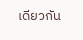เดียวกัน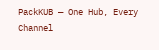PackKUB — One Hub, Every Channel